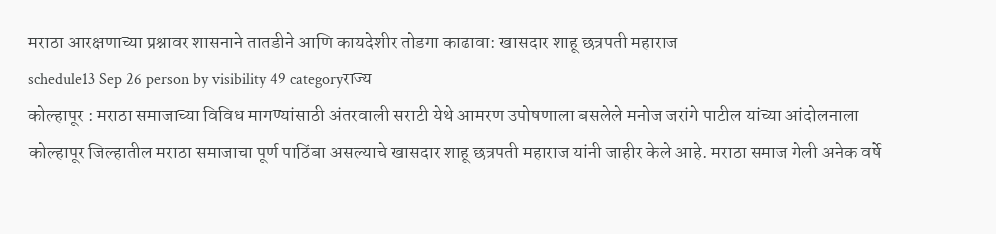मराठा आरक्षणाच्या प्रश्नावर शासनाने तातडीने आणि कायदेशीर तोडगा काढावा: खासदार शाहू छत्रपती महाराज
schedule13 Sep 26 person by visibility 49 categoryराज्य
कोल्हापूर : मराठा समाजाच्या विविध मागण्यांसाठी अंतरवाली सराटी येथे आमरण उपोषणाला बसलेले मनोज जरांगे पाटील यांच्या आंदोलनाला कोल्हापूर जिल्हातील मराठा समाजाचा पूर्ण पाठिंबा असल्याचे खासदार शाहू छत्रपती महाराज यांनी जाहीर केले आहे. मराठा समाज गेली अनेक वर्षे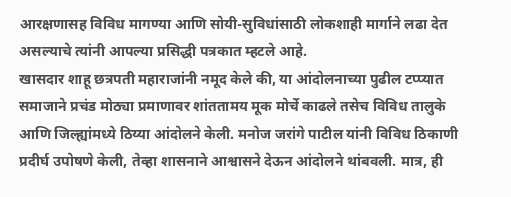आरक्षणासह विविध मागण्या आणि सोयी-सुविधांसाठी लोकशाही मार्गाने लढा देत असल्याचे त्यांनी आपल्या प्रसिद्धी पत्रकात म्हटले आहे.
खासदार शाहू छत्रपती महाराजांनी नमूद केले की, या आंदोलनाच्या पुढील टप्प्यात समाजाने प्रचंड मोठ्या प्रमाणावर शांततामय मूक मोर्चे काढले तसेच विविध तालुके आणि जिल्ह्यांमध्ये ठिय्या आंदोलने केली. मनोज जरांगे पाटील यांनी विविध ठिकाणी प्रदीर्घ उपोषणे केली, तेव्हा शासनाने आश्वासने देऊन आंदोलने थांबवली. मात्र, ही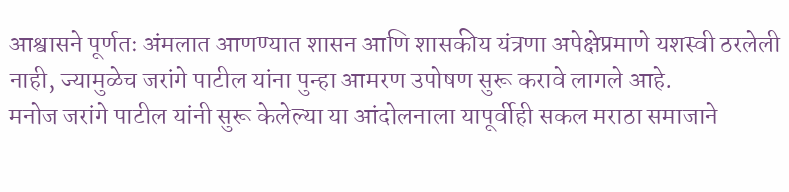आश्वासने पूर्णतः अंमलात आणण्यात शासन आणि शासकीय यंत्रणा अपेक्षेप्रमाणे यशस्वी ठरलेली नाही, ज्यामुळेच जरांगे पाटील यांना पुन्हा आमरण उपोषण सुरू करावे लागले आहे.
मनोज जरांगे पाटील यांनी सुरू केलेल्या या आंदोलनाला यापूर्वीही सकल मराठा समाजाने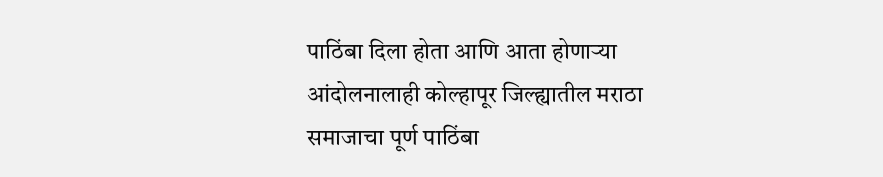पाठिंबा दिला होता आणि आता होणाऱ्या आंदोलनालाही कोल्हापूर जिल्ह्यातील मराठा समाजाचा पूर्ण पाठिंबा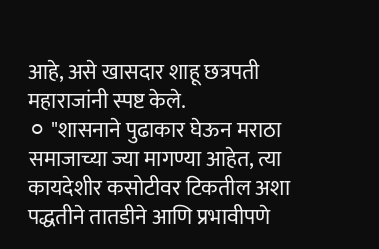आहे, असे खासदार शाहू छत्रपती महाराजांनी स्पष्ट केले.
⚪ "शासनाने पुढाकार घेऊन मराठा समाजाच्या ज्या मागण्या आहेत, त्या कायदेशीर कसोटीवर टिकतील अशा पद्धतीने तातडीने आणि प्रभावीपणे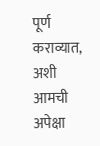पूर्ण कराव्यात, अशी आमची अपेक्षा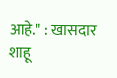आहे." : खासदार शाहू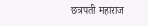छत्रपती महाराज